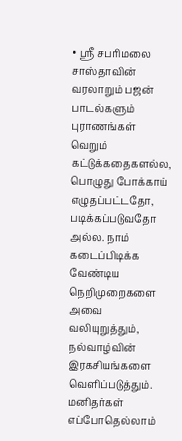• ஸ்ரீ சபரிமலை சாஸ்தாவின் வரலாறும் பஜன் பாடல்களும்
புராணங்கள் வெறும் கட்டுக்கதைகளல்ல, பொழுது போக்காய் எழுதப்பட்டதோ, படிக்கப்படுவதோ அல்ல. நாம் கடைப்பிடிக்க வேண்டிய நெறிமுறைகளை அவை வலியுறுத்தும், நல்வாழ்வின் இரகசியங்களை வெளிப்படுத்தும். மனிதர்கள் எப்போதெல்லாம்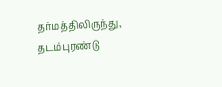தர்மத்திலிருந்து, தடம்புரண்டு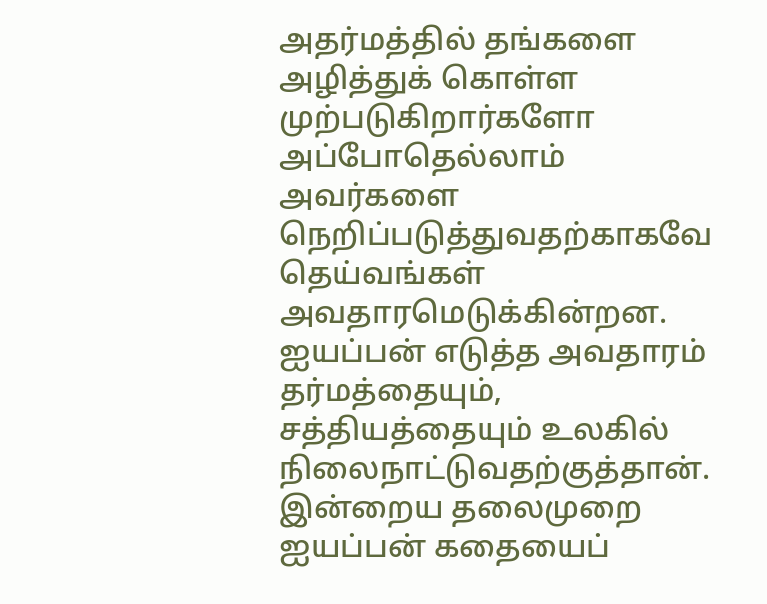அதர்மத்தில் தங்களை அழித்துக் கொள்ள முற்படுகிறார்களோ அப்போதெல்லாம் அவர்களை நெறிப்படுத்துவதற்காகவே தெய்வங்கள் அவதாரமெடுக்கின்றன.  ஐயப்பன் எடுத்த அவதாரம் தர்மத்தையும், சத்தியத்தையும் உலகில் நிலைநாட்டுவதற்குத்தான். இன்றைய தலைமுறை ஐயப்பன் கதையைப்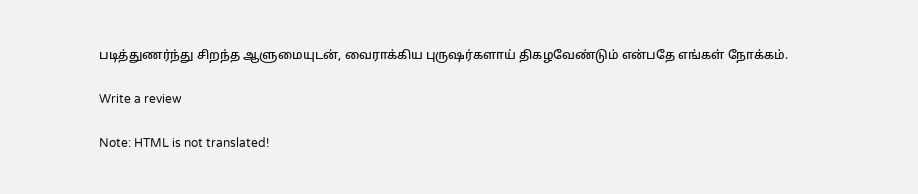படித்துணர்ந்து சிறந்த ஆளுமையுடன், வைராக்கிய புருஷர்களாய் திகழவேண்டும் என்பதே எங்கள் நோக்கம்.

Write a review

Note: HTML is not translated!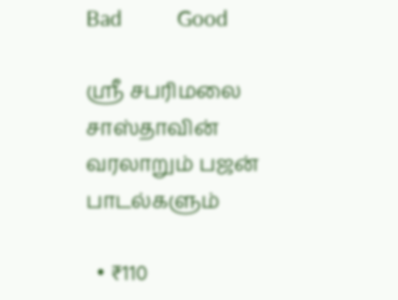Bad           Good

ஸ்ரீ சபரிமலை சாஸ்தாவின் வரலாறும் பஜன் பாடல்களும்

  • ₹110